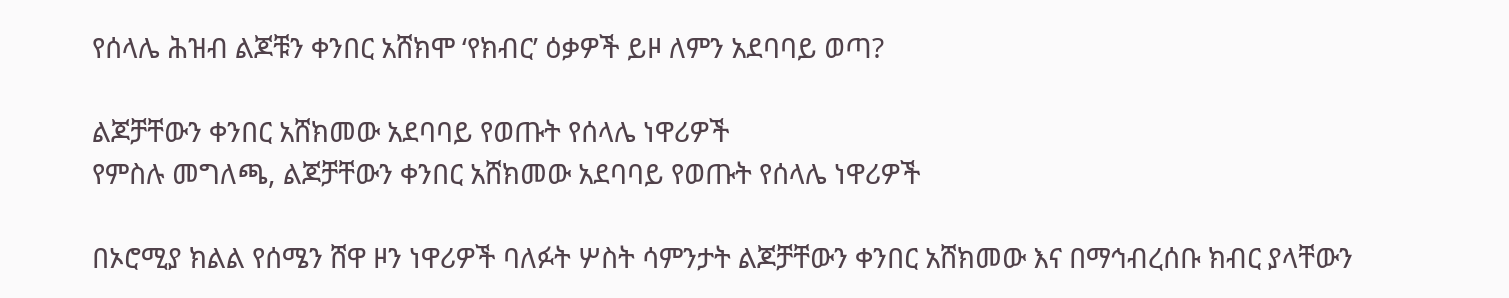የሰላሌ ሕዝብ ልጆቹን ቀንበር አሸክሞ ‘የክብር’ ዕቃዎች ይዞ ለምን አደባባይ ወጣ?

ልጆቻቸውን ቀንበር አሸክመው አደባባይ የወጡት የሰላሌ ነዋሪዎች
የምስሉ መግለጫ, ልጆቻቸውን ቀንበር አሸክመው አደባባይ የወጡት የሰላሌ ነዋሪዎች

በኦሮሚያ ክልል የሰሜን ሸዋ ዞን ነዋሪዎች ባለፉት ሦስት ሳምንታት ልጆቻቸውን ቀንበር አሸክመው እና በማኅብረሰቡ ክብር ያላቸውን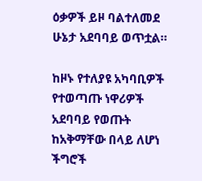ዕቃዎች ይዞ ባልተለመደ ሁኔታ አደባባይ ወጥቷል።

ከዞኑ የተለያዩ አካባቢዎች የተወጣጡ ነዋሪዎች አደባባይ የወጡት ከአቅማቸው በላይ ለሆነ ችግሮች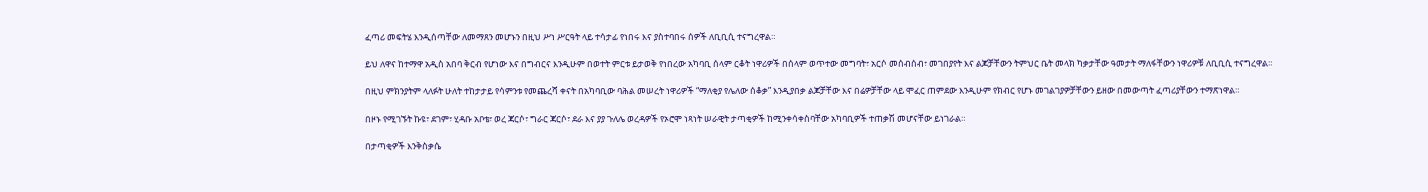ፈጣሪ መፍትሄ እንዲሰጣቸው ለመማጸን መሆኑን በዚህ ሥነ ሥርዓት ላይ ተሳታፊ የነበሩ እና ያስተባበሩ ሰዎች ለቢቢሲ ተናግረዋል።

ይህ ለዋና ከተማዋ አዲስ አበባ ቅርብ የሆነው እና በግብርና እንዲሁም በወተት ምርቱ ይታወቅ የነበረው አካባቢ ሰላም ርቆት ነዋሪዎች በሰላም ወጥተው መግባት፣ አርሶ መሰብሰብ፣ መገበያየት እና ልጆቻቸውን ትምህር ቤት መላክ ካቃታቸው ዓመታት ማለፋቸውን ነዋሪዎቹ ለቢቢሲ ተናግረዋል።

በዚህ ምክንያትም ላለፉት ሁለት ተከታታይ የሳምንቱ የመጨረሻ ቀናት በአካባቢው ባሕል መሠረት ነዋሪዎች “ማለቂያ የሌለው ሰቆቃ” እንዲያበቃ ልጆቻቸው እና በሬዎቻቸው ላይ ሞፈር ጠምደው እንዲሁም የክብር የሆኑ መገልገያዎቻቸውን ይዘው በመውጣት ፈጣሪያቸውን ተማጽነዋል።

በዞኑ የሚገኙት ኩዩ፣ ደገም፣ ሂዳቡ አቦቴ፣ ወረ ጃርሶ፣ ግራር ጃርሶ፣ ደራ እና ያያ ጉለሌ ወረዳዎች የኦሮሞ ነጻነት ሠራዊት ታጣቂዎች ከሚንቀሳቀስባቸው አካባቢዎች ተጠቃሽ መሆናቸው ይነገራል።

በታጣቂዎች እንቅስቃሴ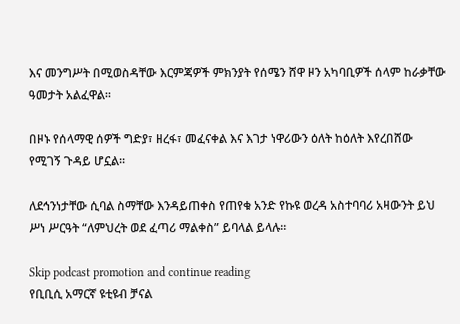እና መንግሥት በሚወስዳቸው እርምጃዎች ምክንያት የሰሜን ሸዋ ዞን አካባቢዎች ሰላም ከራቃቸው ዓመታት አልፈዋል።

በዞኑ የሰላማዊ ሰዎች ግድያ፣ ዘረፋ፣ መፈናቀል እና እገታ ነዋሪውን ዕለት ከዕለት እየረበሸው የሚገኝ ጉዳይ ሆኗል።

ለደኅንነታቸው ሲባል ስማቸው እንዳይጠቀስ የጠየቁ አንድ የኩዩ ወረዳ አስተባባሪ አዛውንት ይህ ሥነ ሥርዓት “ለምህረት ወደ ፈጣሪ ማልቀስ” ይባላል ይላሉ።

Skip podcast promotion and continue reading
የቢቢሲ አማርኛ ዩቲዩብ ቻናል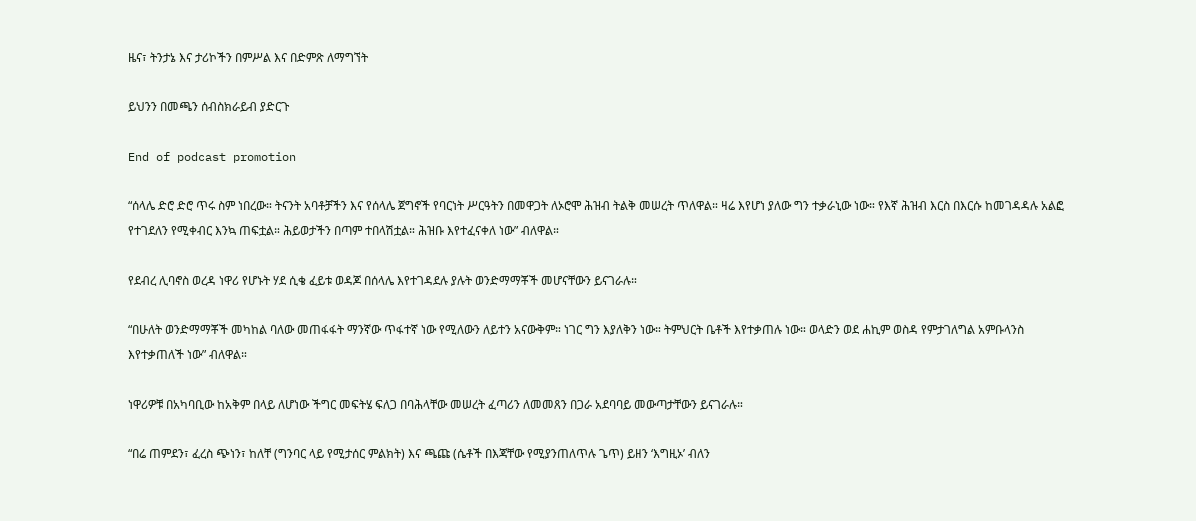ዜና፣ ትንታኔ እና ታሪኮችን በምሥል እና በድምጽ ለማግኘት

ይህንን በመጫን ሰብስክራይብ ያድርጉ

End of podcast promotion

“ሰላሌ ድሮ ድሮ ጥሩ ስም ነበረው። ትናንት አባቶቻችን እና የሰላሌ ጀግኖች የባርነት ሥርዓትን በመዋጋት ለኦሮሞ ሕዝብ ትልቅ መሠረት ጥለዋል። ዛሬ እየሆነ ያለው ግን ተቃራኒው ነው። የእኛ ሕዝብ እርስ በእርሱ ከመገዳዳሉ አልፎ የተገደለን የሚቀብር እንኳ ጠፍቷል። ሕይወታችን በጣም ተበላሽቷል። ሕዝቡ እየተፈናቀለ ነው” ብለዋል።

የደብረ ሊባኖስ ወረዳ ነዋሪ የሆኑት ሃደ ሲቄ ፈይቱ ወዳጆ በሰላሌ እየተገዳደሉ ያሉት ወንድማማቾች መሆናቸውን ይናገራሉ።

“በሁለት ወንድማማቾች መካከል ባለው መጠፋፋት ማንኛው ጥፋተኛ ነው የሚለውን ለይተን አናውቅም። ነገር ግን እያለቅን ነው። ትምህርት ቤቶች እየተቃጠሉ ነው። ወላድን ወደ ሐኪም ወስዳ የምታገለግል አምቡላንስ እየተቃጠለች ነው” ብለዋል።

ነዋሪዎቹ በአካባቢው ከአቅም በላይ ለሆነው ችግር መፍትሄ ፍለጋ በባሕላቸው መሠረት ፈጣሪን ለመመጸን በጋራ አደባባይ መውጣታቸውን ይናገራሉ።

“በሬ ጠምደን፣ ፈረስ ጭነን፣ ከለቸ (ግንባር ላይ የሚታሰር ምልክት) እና ጫጩ (ሴቶች በእጃቸው የሚያንጠለጥሉ ጌጥ) ይዘን ‘እግዚኦ’ ብለን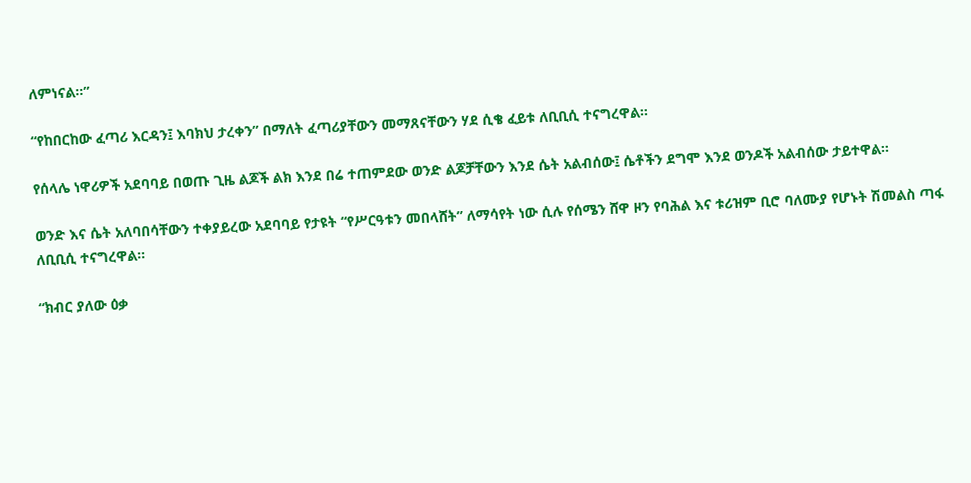ለምነናል።”

“የከበርከው ፈጣሪ እርዳን፤ እባክህ ታረቀን” በማለት ፈጣሪያቸውን መማጸናቸውን ሃደ ሲቄ ፈይቱ ለቢቢሲ ተናግረዋል።

የሰላሌ ነዋሪዎች አደባባይ በወጡ ጊዜ ልጆች ልክ እንደ በሬ ተጠምደው ወንድ ልጆቻቸውን እንደ ሴት አልብሰው፤ ሴቶችን ደግሞ እንደ ወንዶች አልብሰው ታይተዋል።

ወንድ እና ሴት አለባበሳቸውን ተቀያይረው አደባባይ የታዩት “የሥርዓቱን መበላሸት” ለማሳየት ነው ሲሉ የሰሜን ሸዋ ዞን የባሕል እና ቱሪዝም ቢሮ ባለሙያ የሆኑት ሽመልስ ጣፋ ለቢቢሲ ተናግረዋል።

“ክብር ያለው ዕቃ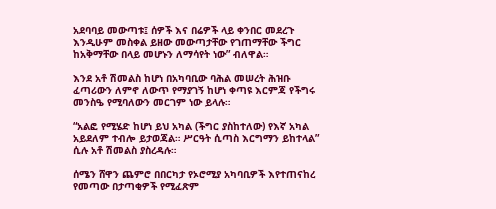አደባባይ መውጣቱ፤ ሰዎች እና በሬዎች ላይ ቀንበር መደረጉ እንዲሁም መስቀል ይዘው መውጣታቸው የገጠማቸው ችግር ከአቅማቸው በላይ መሆኑን ለማሳየት ነው” ብለዋል።

እንደ አቶ ሽመልስ ከሆነ በአካባቢው ባሕል መሠረት ሕዝቡ ፈጣሪውን ለምኖ ለውጥ የማያገኝ ከሆነ ቀጣዩ እርምጃ የችግሩ መንስዔ የሚባለውን መርገም ነው ይላሉ።

“አልፎ የሚሄድ ከሆነ ይህ አካል (ችግር ያስከተለው) የእኛ አካል አይደለም ተብሎ ይታወጃል። ሥርዓት ሲጣስ እርግማን ይከተላል” ሲሉ አቶ ሽመልስ ያስረዳሉ።

ሰሜን ሸዋን ጨምሮ በበርካታ የኦሮሚያ አካባቢዎች እየተጠናከረ የመጣው በታጣቂዎች የሚፈጽም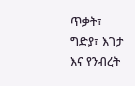ጥቃት፣ ግድያ፣ እገታ እና የንብረት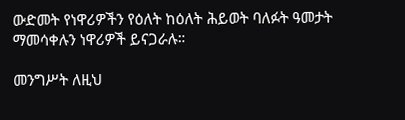ውድመት የነዋሪዎችን የዕለት ከዕለት ሕይወት ባለፉት ዓመታት ማመሳቀሉን ነዋሪዎች ይናጋራሉ።

መንግሥት ለዚህ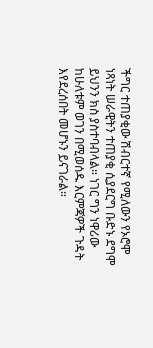ችግር ተጠያቂው ሽብርተኛ የሚለውን የኦሮሞ ነጻነት ሠራዊትን ተጠያቂ ሲያደርግ ቡድኑ ደግሞ ይህንን ክስ ያስተባብላል። ነገር ግን ነዋሪው ከሁለቱም ወገን በሚወሰዱ እርምጃዎች ጉዳት እየደረሰበት መሆኑን ይናገራል።